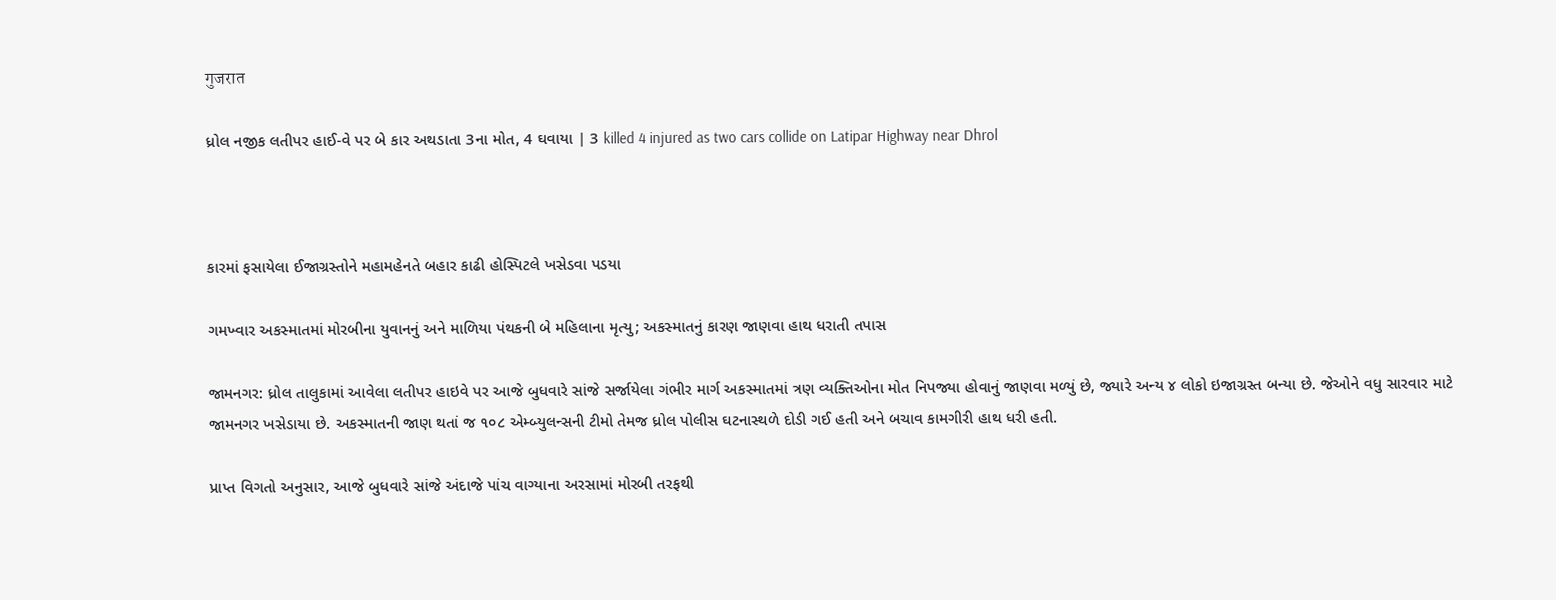गुजरात

ધ્રોલ નજીક લતીપર હાઈ-વે પર બે કાર અથડાતા 3ના મોત, 4 ઘવાયા | 3 killed 4 injured as two cars collide on Latipar Highway near Dhrol



કારમાં ફસાયેલા ઈજાગ્રસ્તોને મહામહેનતે બહાર કાઢી હોસ્પિટલે ખસેડવા પડયા

ગમખ્વાર અકસ્માતમાં મોરબીના યુવાનનું અને માળિયા પંથકની બે મહિલાના મૃત્યુ; અકસ્માતનું કારણ જાણવા હાથ ધરાતી તપાસ

જામનગર: ધ્રોલ તાલુકામાં આવેલા લતીપર હાઇવે પર આજે બુધવારે સાંજે સર્જાયેલા ગંભીર માર્ગ અકસ્માતમાં ત્રણ વ્યક્તિઓના મોત નિપજ્યા હોવાનું જાણવા મળ્યું છે, જ્યારે અન્ય ૪ લોકો ઇજાગ્રસ્ત બન્યા છે. જેઓને વધુ સારવાર માટે જામનગર ખસેડાયા છે. અકસ્માતની જાણ થતાં જ ૧૦૮ એમ્બ્યુલન્સની ટીમો તેમજ ધ્રોલ પોલીસ ઘટનાસ્થળે દોડી ગઈ હતી અને બચાવ કામગીરી હાથ ધરી હતી.

પ્રાપ્ત વિગતો અનુસાર, આજે બુધવારે સાંજે અંદાજે પાંચ વાગ્યાના અરસામાં મોરબી તરફથી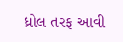ધ્રોલ તરફ આવી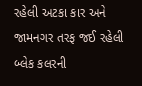રહેલી અટકા કાર અને જામનગર તરફ જઈ રહેલી બ્લેક કલરની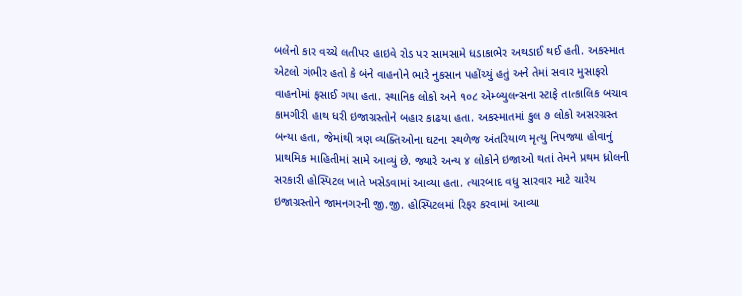બલેનો કાર વચ્ચે લતીપર હાઇવે રોડ પર સામસામે ધડાકાભેર અથડાઈ થઈ હતી. અકસ્માત એટલો ગંભીર હતો કે બંને વાહનોને ભારે નુકસાન પહોંચ્યું હતું અને તેમાં સવાર મુસાફરો વાહનોમાં ફસાઈ ગયા હતા. સ્થાનિક લોકો અને ૧૦૮ એમ્બ્યુલન્સના સ્ટાફે તાત્કાલિક બચાવ કામગીરી હાથ ધરી ઇજાગ્રસ્તોને બહાર કાઢયા હતા. અકસ્માતમાં કુલ ૭ લોકો અસરગ્રસ્ત બન્યા હતા, જેમાંથી ત્રણ વ્યક્તિઓના ઘટના સ્થળેજ અંતરિયાળ મૃત્યુ નિપજ્યા હોવાનું પ્રાથમિક માહિતીમાં સામે આવ્યું છે. જ્યારે અન્ય ૪ લોકોને ઇજાઓ થતાં તેમને પ્રથમ ધ્રોલની સરકારી હોસ્પિટલ ખાતે ખસેડવામાં આવ્યા હતા. ત્યારબાદ વધુ સારવાર માટે ચારેય ઇજાગ્રસ્તોને જામનગરની જી.જી. હોસ્પિટલમાં રિફર કરવામાં આવ્યા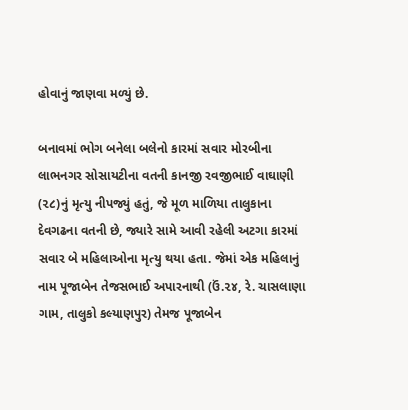હોવાનું જાણવા મળ્યું છે.

બનાવમાં ભોગ બનેલા બલેનો કારમાં સવાર મોરબીના લાભનગર સોસાયટીના વતની કાનજી રવજીભાઈ વાઘાણી (૨૮)નું મૃત્યુ નીપજ્યું હતું, જે મૂળ માળિયા તાલુકાના દેવગઢના વતની છે, જ્યારે સામે આવી રહેલી અટગા કારમાં સવાર બે મહિલાઓના મૃત્યુ થયા હતા. જેમાં એક મહિલાનું નામ પૂજાબેન તેજસભાઈ અપારનાથી (ઉં.૨૪, રે. ચાસલાણા ગામ, તાલુકો કલ્યાણપુર) તેમજ પૂજાબેન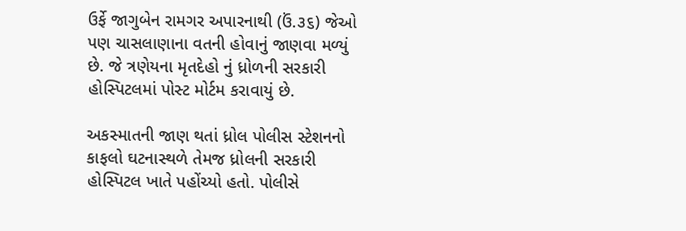ઉર્ફે જાગુબેન રામગર અપારનાથી (ઉં.૩૬) જેઓ પણ ચાસલાણાના વતની હોવાનું જાણવા મળ્યું છે. જે ત્રણેયના મૃતદેહો નું ધ્રોળની સરકારી હોસ્પિટલમાં પોસ્ટ મોર્ટમ કરાવાયું છે.

અકસ્માતની જાણ થતાં ધ્રોલ પોલીસ સ્ટેશનનો કાફલો ઘટનાસ્થળે તેમજ ધ્રોલની સરકારી હોસ્પિટલ ખાતે પહોંચ્યો હતો. પોલીસે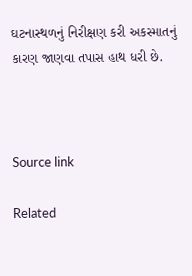ઘટનાસ્થળનું નિરીક્ષણ કરી અકસ્માતનું કારણ જાણવા તપાસ હાથ ધરી છે.



Source link

Related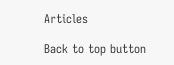Articles

Back to top button